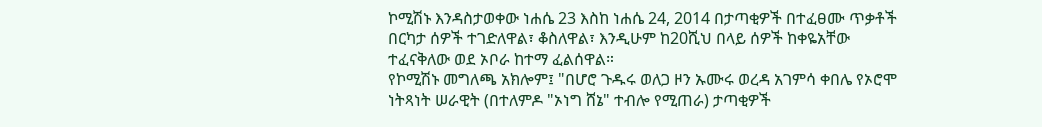ኮሚሽኑ እንዳስታወቀው ነሐሴ 23 እስከ ነሐሴ 24, 2014 በታጣቂዎች በተፈፀሙ ጥቃቶች በርካታ ሰዎች ተገድለዋል፣ ቆስለዋል፣ እንዲሁም ከ20ሺህ በላይ ሰዎች ከቀዬአቸው ተፈናቅለው ወደ ኦቦራ ከተማ ፈልሰዋል።
የኮሚሽኑ መግለጫ አክሎም፤ "በሆሮ ጉዱሩ ወለጋ ዞን ኡሙሩ ወረዳ አገምሳ ቀበሌ የኦሮሞ ነትጻነት ሠራዊት (በተለምዶ "ኦነግ ሸኔ" ተብሎ የሚጠራ) ታጣቂዎች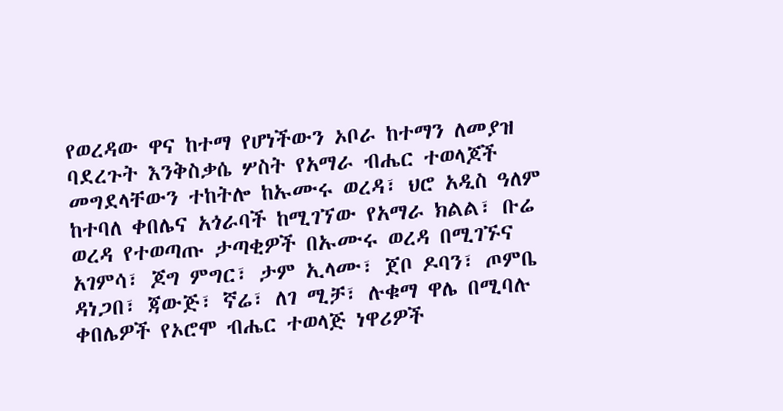የወረዳው ዋና ከተማ የሆነችውን ኦቦራ ከተማን ለመያዝ ባደረጉት እንቅስቃሴ ሦስት የአማራ ብሔር ተወላጆች መግደላቸውን ተከትሎ ከኡሙሩ ወረዳ፣ ህሮ አዲስ ዓለም ከተባለ ቀበሌና አጎራባች ከሚገኘው የአማራ ክልል፣ ቡሬ ወረዳ የተወጣጡ ታጣቂዎች በኡሙሩ ወረዳ በሚገኙና አገምሳ፣ ጆግ ምግር፣ ታም ኢላሙ፣ ጀቦ ዶባን፣ ጦምቤ ዳነጋበ፣ ጃውጅ፣ ኛሬ፣ ለገ ሚቻ፣ ሉቁማ ዋሌ በሚባሉ ቀበሌዎች የኦሮሞ ብሔር ተወላጅ ነዋሪዎች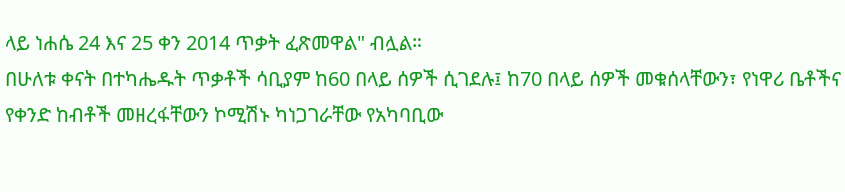ላይ ነሐሴ 24 እና 25 ቀን 2014 ጥቃት ፈጽመዋል" ብሏል።
በሁለቱ ቀናት በተካሔዱት ጥቃቶች ሳቢያም ከ60 በላይ ሰዎች ሲገደሉ፤ ከ70 በላይ ሰዎች መቁሰላቸውን፣ የነዋሪ ቤቶችና የቀንድ ከብቶች መዘረፋቸውን ኮሚሽኑ ካነጋገራቸው የአካባቢው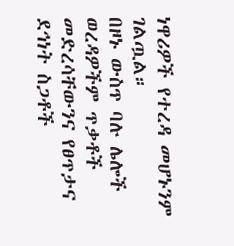ነዋሪዎች የተረዳ መሆኑንም ገልጧል።
በዞኑ ውስጥ ባሉ ሌሎች ወረዳዎችም ጥቃቶች መድረሳቸውንና የፀጥታና ደኅነት ስጋቶች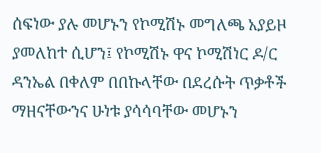ሰፍነው ያሉ መሆኑን የኮሚሽኑ መግለጫ አያይዞ ያመለከተ ሲሆን፤ የኮሚሽኑ ዋና ኮሚሽነር ዶ/ር ዳንኤል በቀለም በበኩላቸው በደረሱት ጥቃቶች ማዘናቸውንና ሁነቱ ያሳሳባቸው መሆኑን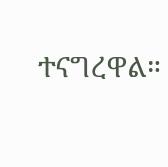ተናግረዋል።